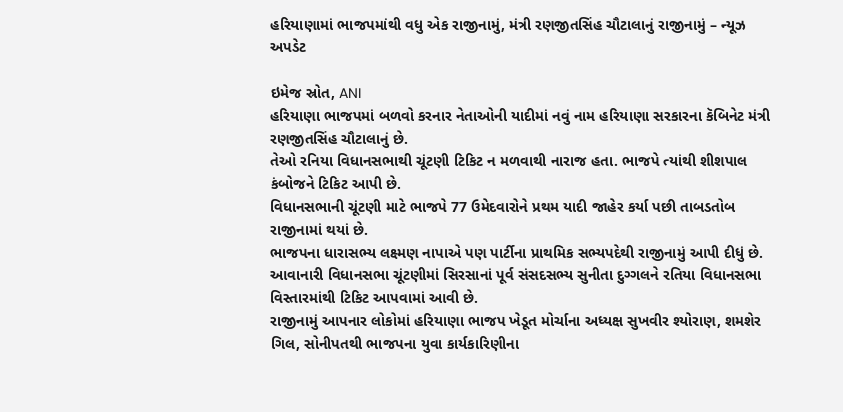હરિયાણામાં ભાજપમાંથી વધુ એક રાજીનામું, મંત્રી રણજીતસિંહ ચૌટાલાનું રાજીનામું – ન્યૂઝ અપડેટ

ઇમેજ સ્રોત, ANI
હરિયાણા ભાજપમાં બળવો કરનાર નેતાઓની યાદીમાં નવું નામ હરિયાણા સરકારના કૅબિનેટ મંત્રી રણજીતસિંહ ચૌટાલાનું છે.
તેઓ રનિયા વિધાનસભાથી ચૂંટણી ટિકિટ ન મળવાથી નારાજ હતા. ભાજપે ત્યાંથી શીશપાલ કંબોજને ટિકિટ આપી છે.
વિધાનસભાની ચૂંટણી માટે ભાજપે 77 ઉમેદવારોને પ્રથમ યાદી જાહેર કર્યા પછી તાબડતોબ રાજીનામાં થયાં છે.
ભાજપના ધારાસભ્ય લક્ષ્મણ નાપાએ પણ પાર્ટીના પ્રાથમિક સભ્યપદેથી રાજીનામું આપી દીધું છે.
આવાનારી વિધાનસભા ચૂંટણીમાં સિરસાનાં પૂર્વ સંસદસભ્ય સુનીતા દુગ્ગલને રતિયા વિધાનસભા વિસ્તારમાંથી ટિકિટ આપવામાં આવી છે.
રાજીનામું આપનાર લોકોમાં હરિયાણા ભાજપ ખેડૂત મોર્ચાના અધ્યક્ષ સુખવીર શ્યોરાણ, શમશેર ગિલ, સોનીપતથી ભાજપના યુવા કાર્યકારિણીના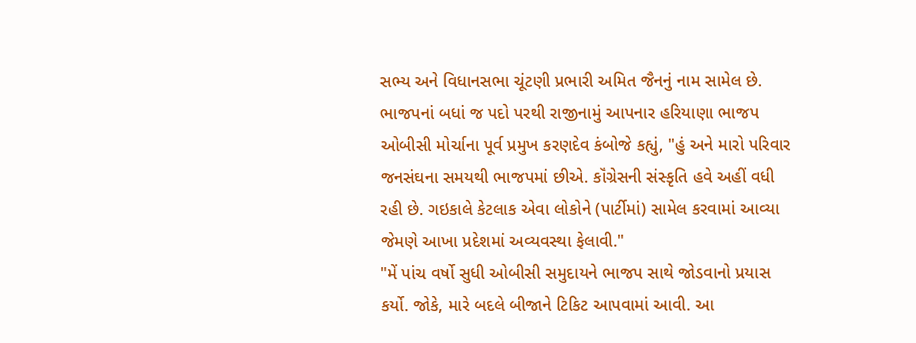સભ્ય અને વિધાનસભા ચૂંટણી પ્રભારી અમિત જૈનનું નામ સામેલ છે.
ભાજપનાં બધાં જ પદો પરથી રાજીનામું આપનાર હરિયાણા ભાજપ ઓબીસી મોર્ચાના પૂર્વ પ્રમુખ કરણદેવ કંબોજે કહ્યું, "હું અને મારો પરિવાર જનસંઘના સમયથી ભાજપમાં છીએ. કૉંગ્રેસની સંસ્કૃતિ હવે અહીં વધી રહી છે. ગઇકાલે કેટલાક એવા લોકોને (પાર્ટીમાં) સામેલ કરવામાં આવ્યા જેમણે આખા પ્રદેશમાં અવ્યવસ્થા ફેલાવી."
"મેં પાંચ વર્ષો સુધી ઓબીસી સમુદાયને ભાજપ સાથે જોડવાનો પ્રયાસ કર્યો. જોકે, મારે બદલે બીજાને ટિકિટ આપવામાં આવી. આ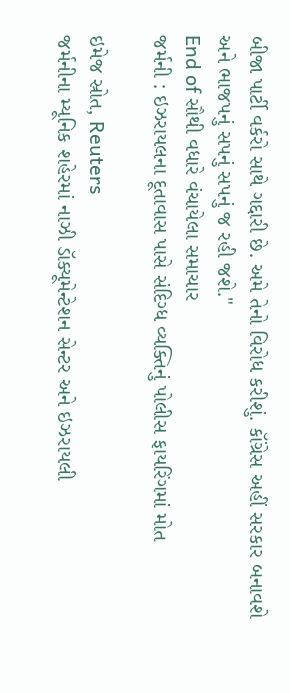બીજા પાર્ટી વર્કરો સાથે ગદ્દારી છે. અમે તેનો વિરોધ કરીશું. કૉંગ્રેસ અહીં સરકાર બનાવશે અને ભાજપનું સપનું સપનું જ રહી જશે."
End of સૌથી વધારે વંચાયેલા સમાચાર
જર્મની : ઇઝરાયલના દૂતાવાસ પાસે સંદિગ્ધ વ્યક્તિનું પોલીસ ફાયરિંગમાં મોત

ઇમેજ સ્રોત, Reuters
જર્મનીના મ્યૂનિક શહેરમાં નાઝી ડૉક્યૂમેન્ટેશન સેન્ટર અને ઇઝરાયલી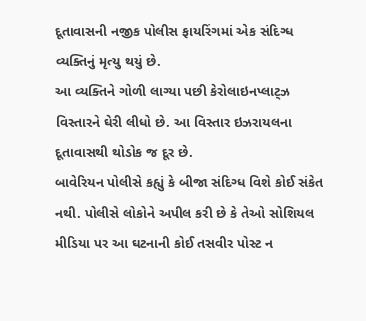દૂતાવાસની નજીક પોલીસ ફાયરિંગમાં એક સંદિગ્ધ વ્યક્તિનું મૃત્યુ થયું છે.
આ વ્યક્તિને ગોળી લાગ્યા પછી કેરોલાઇનપ્લાટ્ઝ વિસ્તારને ઘેરી લીધો છે. આ વિસ્તાર ઇઝરાયલના દૂતાવાસથી થોડોક જ દૂર છે.
બાવેરિયન પોલીસે કહ્યું કે બીજા સંદિગ્ધ વિશે કોઈ સંકેત નથી. પોલીસે લોકોને અપીલ કરી છે કે તેઓ સોશિયલ મીડિયા પર આ ઘટનાની કોઈ તસવીર પોસ્ટ ન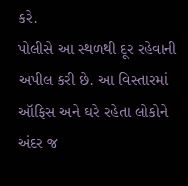કરે.
પોલીસે આ સ્થળથી દૂર રહેવાની અપીલ કરી છે. આ વિસ્તારમાં ઑફિસ અને ઘરે રહેતા લોકોને અંદર જ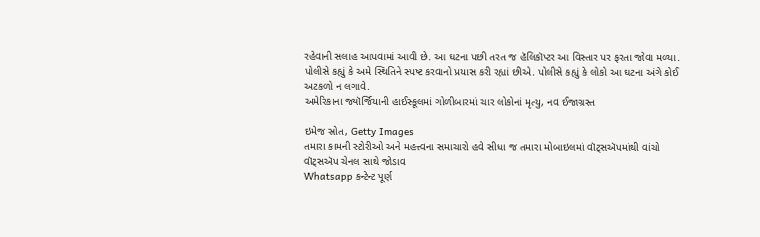રહેવાની સલાહ આપવામાં આવી છે. આ ઘટના પછી તરત જ હૅલિકૉપ્ટર આ વિસ્તાર પર ફરતા જોવા મળ્યા.
પોલીસે કહ્યું કે અમે સ્થિતિને સ્પષ્ટ કરવાનો પ્રયાસ કરી રહ્યાં છીએ. પોલીસે કહ્યું કે લોકો આ ઘટના અંગે કોઈ અટકળો ન લગાવે.
અમેરિકાના જ્યૉર્જિયાની હાઈસ્કૂલમાં ગોળીબારમાં ચાર લોકોનાં મૃત્યુ, નવ ઈજાગ્રસ્ત

ઇમેજ સ્રોત, Getty Images
તમારા કામની સ્ટોરીઓ અને મહત્ત્વના સમાચારો હવે સીધા જ તમારા મોબાઇલમાં વૉટ્સઍપમાંથી વાંચો
વૉટ્સઍપ ચેનલ સાથે જોડાવ
Whatsapp કન્ટેન્ટ પૂર્ણ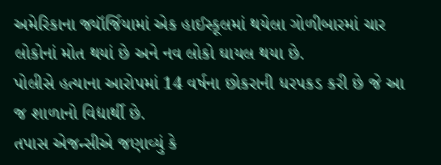અમેરિકાના જ્યૉર્જિયામાં એક હાઈસ્કૂલમાં થયેલા ગોળીબારમાં ચાર લોકોનાં મોત થયાં છે અને નવ લોકો ઘાયલ થયા છે.
પોલીસે હત્યાના આરોપમાં 14 વર્ષના છોકરાની ધરપકડ કરી છે જે આ જ શાળાનો વિદ્યાર્થી છે.
તપાસ એજન્સીએ જણાવ્યું કે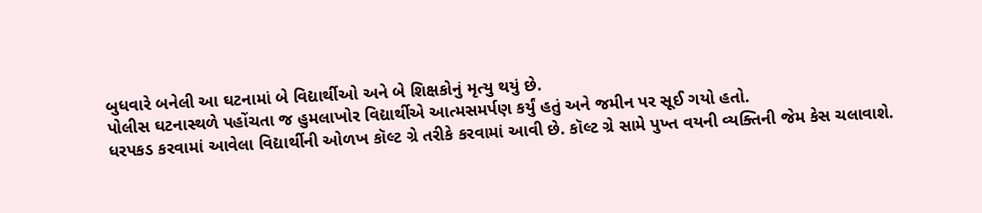બુધવારે બનેલી આ ઘટનામાં બે વિદ્યાર્થીઓ અને બે શિક્ષકોનું મૃત્યુ થયું છે.
પોલીસ ઘટનાસ્થળે પહોંચતા જ હુમલાખોર વિદ્યાર્થીએ આત્મસમર્પણ કર્યું હતું અને જમીન પર સૂઈ ગયો હતો.
ધરપકડ કરવામાં આવેલા વિદ્યાર્થીની ઓળખ કૉલ્ટ ગ્રે તરીકે કરવામાં આવી છે. કૉલ્ટ ગ્રે સામે પુખ્ત વયની વ્યક્તિની જેમ કેસ ચલાવાશે.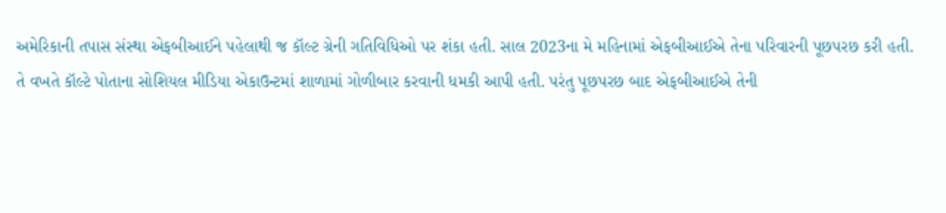અમેરિકાની તપાસ સંસ્થા એફબીઆઈને પહેલાથી જ કૉલ્ટ ગ્રેની ગતિવિધિઓ પર શંકા હતી. સાલ 2023ના મે મહિનામાં એફબીઆઈએ તેના પરિવારની પૂછપરછ કરી હતી.
તે વખતે કૉલ્ટે પોતાના સોશિયલ મીડિયા એકાઉન્ટમાં શાળામાં ગોળીબાર કરવાની ધમકી આપી હતી. પરંતુ પૂછપરછ બાદ એફબીઆઈએ તેની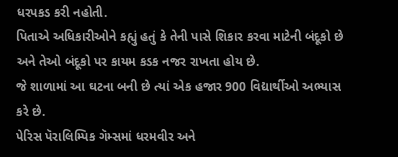ધરપકડ કરી નહોતી.
પિતાએ અધિકારીઓને કહ્યું હતું કે તેની પાસે શિકાર કરવા માટેની બંદૂકો છે અને તેઓ બંદૂકો પર કાયમ કડક નજર રાખતા હોય છે.
જે શાળામાં આ ઘટના બની છે ત્યાં એક હજાર 900 વિદ્યાર્થીઓ અભ્યાસ કરે છે.
પેરિસ પૅરાલિમ્પિક ગૅમ્સમાં ધરમવીર અને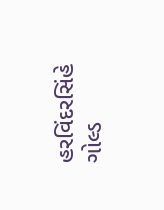હરવિંદરસિંહે ગોલ્ડ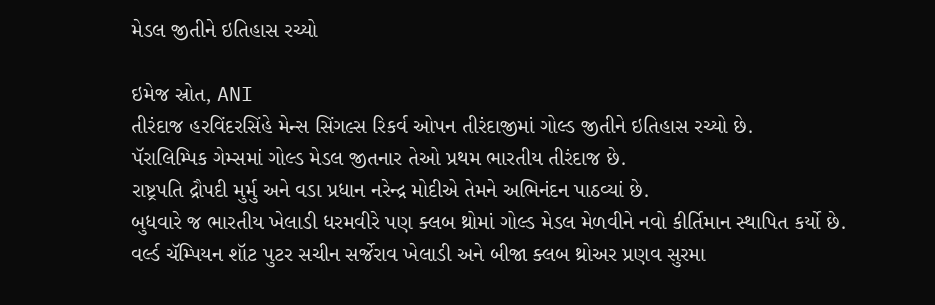મેડલ જીતીને ઇતિહાસ રચ્યો

ઇમેજ સ્રોત, ANI
તીરંદાજ હરવિંદરસિંહે મેન્સ સિંગલ્સ રિકર્વ ઓપન તીરંદાજીમાં ગોલ્ડ જીતીને ઇતિહાસ રચ્યો છે.
પૅરાલિમ્પિક ગેમ્સમાં ગોલ્ડ મેડલ જીતનાર તેઓ પ્રથમ ભારતીય તીરંદાજ છે.
રાષ્ટ્રપતિ દ્રૌપદી મુર્મુ અને વડા પ્રધાન નરેન્દ્ર મોદીએ તેમને અભિનંદન પાઠવ્યાં છે.
બુધવારે જ ભારતીય ખેલાડી ધરમવીરે પણ ક્લબ થ્રોમાં ગોલ્ડ મેડલ મેળવીને નવો કીર્તિમાન સ્થાપિત કર્યો છે.
વર્લ્ડ ચૅમ્પિયન શૉટ પુટર સચીન સર્જેરાવ ખેલાડી અને બીજા ક્લબ થ્રોઅર પ્રણવ સુરમા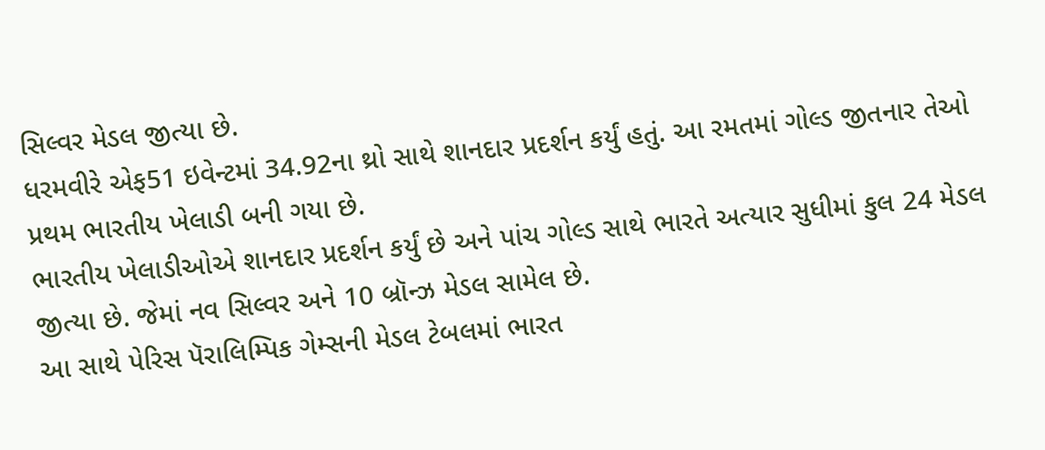સિલ્વર મેડલ જીત્યા છે.
ધરમવીરે એફ51 ઇવેન્ટમાં 34.92ના થ્રો સાથે શાનદાર પ્રદર્શન કર્યું હતું. આ રમતમાં ગોલ્ડ જીતનાર તેઓ પ્રથમ ભારતીય ખેલાડી બની ગયા છે.
ભારતીય ખેલાડીઓએ શાનદાર પ્રદર્શન કર્યું છે અને પાંચ ગોલ્ડ સાથે ભારતે અત્યાર સુધીમાં કુલ 24 મેડલ જીત્યા છે. જેમાં નવ સિલ્વર અને 10 બ્રૉન્ઝ મેડલ સામેલ છે.
આ સાથે પેરિસ પૅરાલિમ્પિક ગેમ્સની મેડલ ટેબલમાં ભારત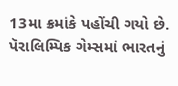13મા ક્રમાંકે પહોંચી ગયો છે.
પૅરાલિમ્પિક ગેમ્સમાં ભારતનું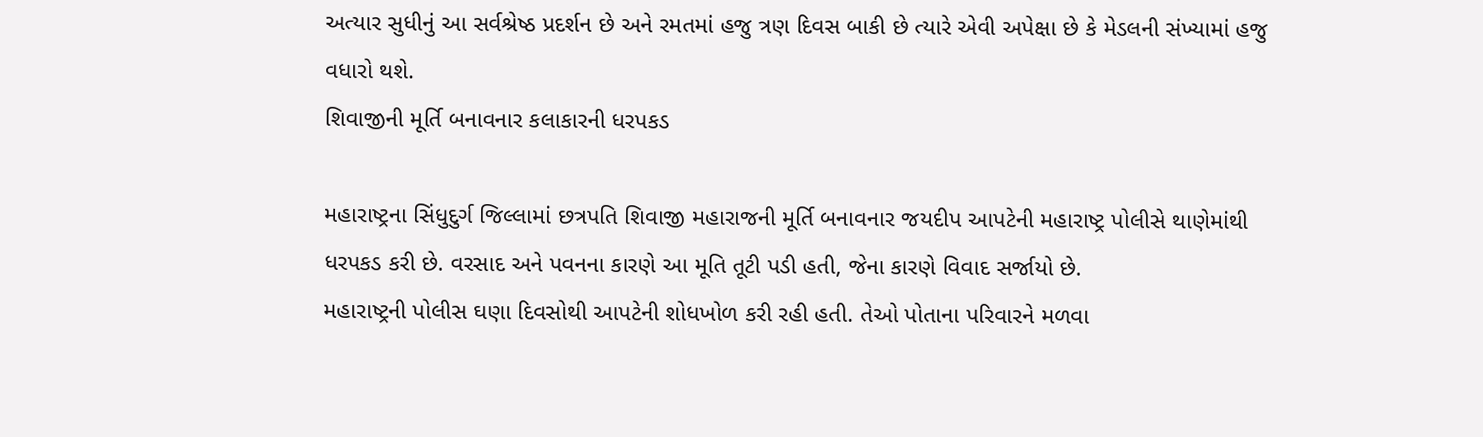અત્યાર સુધીનું આ સર્વશ્રેષ્ઠ પ્રદર્શન છે અને રમતમાં હજુ ત્રણ દિવસ બાકી છે ત્યારે એવી અપેક્ષા છે કે મેડલની સંખ્યામાં હજુ વધારો થશે.
શિવાજીની મૂર્તિ બનાવનાર કલાકારની ધરપકડ

મહારાષ્ટ્રના સિંધુદુર્ગ જિલ્લામાં છત્રપતિ શિવાજી મહારાજની મૂર્તિ બનાવનાર જયદીપ આપટેની મહારાષ્ટ્ર પોલીસે થાણેમાંથી ધરપકડ કરી છે. વરસાદ અને પવનના કારણે આ મૂતિ તૂટી પડી હતી, જેના કારણે વિવાદ સર્જાયો છે.
મહારાષ્ટ્રની પોલીસ ઘણા દિવસોથી આપટેની શોધખોળ કરી રહી હતી. તેઓ પોતાના પરિવારને મળવા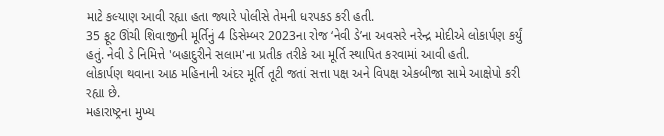માટે કલ્યાણ આવી રહ્યા હતા જ્યારે પોલીસે તેમની ધરપકડ કરી હતી.
35 ફૂટ ઊંચી શિવાજીની મૂર્તિનું 4 ડિસેમ્બર 2023ના રોજ ‘નેવી ડે’ના અવસરે નરેન્દ્ર મોદીએ લોકાર્પણ કર્યું હતું. નેવી ડે નિમિત્તે 'બહાદુરીને સલામ'ના પ્રતીક તરીકે આ મૂર્તિ સ્થાપિત કરવામાં આવી હતી.
લોકાર્પણ થવાના આઠ મહિનાની અંદર મૂર્તિ તૂટી જતાં સત્તા પક્ષ અને વિપક્ષ એકબીજા સામે આક્ષેપો કરી રહ્યા છે.
મહારાષ્ટ્રના મુખ્ય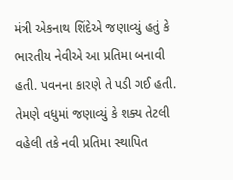મંત્રી એકનાથ શિંદેએ જણાવ્યું હતું કે ભારતીય નેવીએ આ પ્રતિમા બનાવી હતી. પવનના કારણે તે પડી ગઈ હતી. તેમણે વધુમાં જણાવ્યું કે શક્ય તેટલી વહેલી તકે નવી પ્રતિમા સ્થાપિત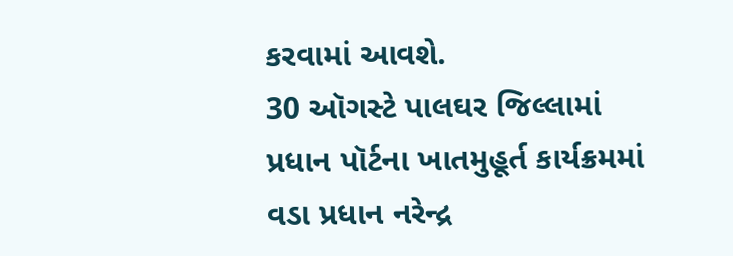કરવામાં આવશે.
30 ઑગસ્ટે પાલઘર જિલ્લામાં પ્રધાન પૉર્ટના ખાતમુહૂર્ત કાર્યક્રમમાં વડા પ્રધાન નરેન્દ્ર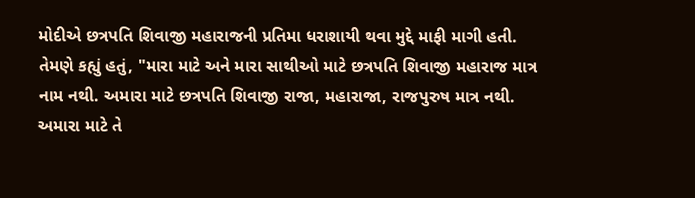મોદીએ છત્રપતિ શિવાજી મહારાજની પ્રતિમા ધરાશાયી થવા મુદ્દે માફી માગી હતી.
તેમણે કહ્યું હતું, "મારા માટે અને મારા સાથીઓ માટે છત્રપતિ શિવાજી મહારાજ માત્ર નામ નથી. અમારા માટે છત્રપતિ શિવાજી રાજા, મહારાજા, રાજપુરુષ માત્ર નથી. અમારા માટે તે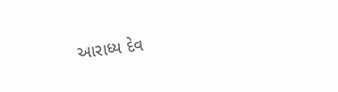આરાધ્ય દેવ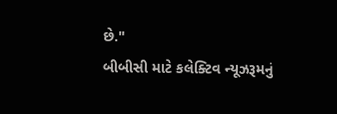છે."
બીબીસી માટે કલેક્ટિવ ન્યૂઝરૂમનું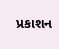પ્રકાશન